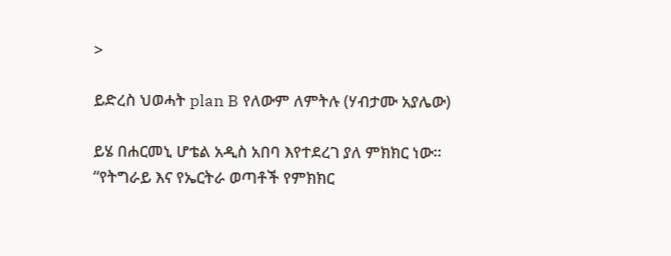>

ይድረስ ህወሓት plan B የለውም ለምትሉ (ሃብታሙ አያሌው)

ይሄ በሐርመኒ ሆቴል አዲስ አበባ እየተደረገ ያለ ምክክር ነው። “የትግራይ እና የኤርትራ ወጣቶች የምክክር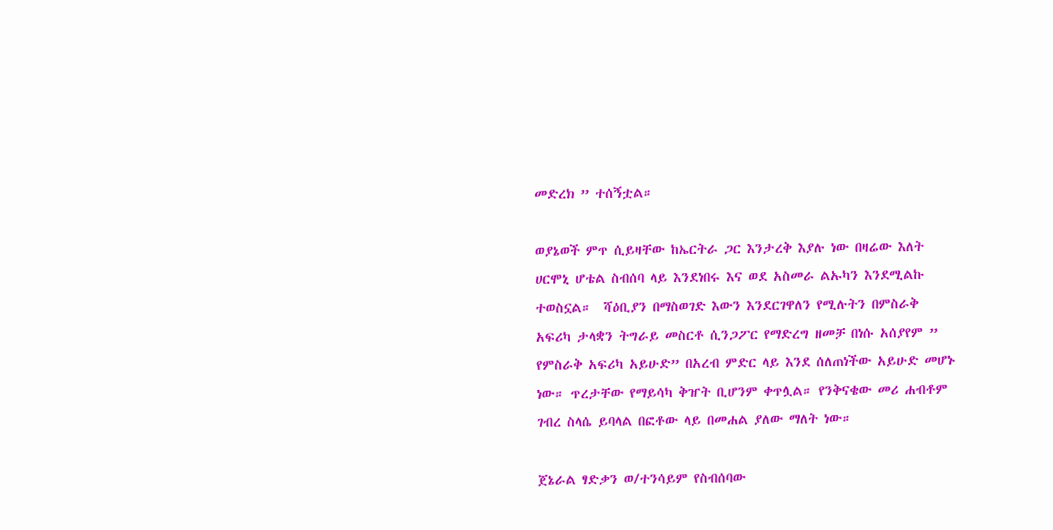መድረክ ” ተሰኝቷል።

ወያኔወች ምጥ ሲይዛቸው ከኤርትራ ጋር እንታረቅ እያሉ ነው በዛሬው እለት ሀርሞኒ ሆቴል ስብሰባ ላይ እንደነበሩ እና ወደ አስመራ ልኡካን እንደሚልኩ ተወስኗል።  ሻዕቢያን በማስወገድ እውን እንደርገዋለን የሚሉትን በምስራቅ አፍሪካ ታላቋን ትግራይ መስርቶ ሲንጋፖር የማድረግ ዘመቻ በነሱ አሰያየም ” የምስራቅ አፍሪካ አይሁድ” በአረብ ምድር ላይ እንደ ሰለጠነችው አይሁድ መሆኑ ነው። ጥረታቸው የማይሳካ ቅዠት ቢሆንም ቀጥሏል። የንቅናቄው መሪ ሐብቶም ገብረ ስላሴ ይባላል በፎቶው ላይ በመሐል ያለው ማለት ነው።

ጀኔራል ፃድቃን ወ/ተንሳይም የስብሰባው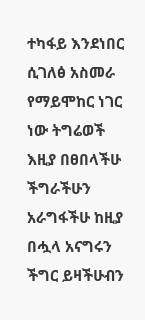ተካፋይ እንደነበር ሲገለፅ አስመራ የማይሞከር ነገር ነው ትግሬወች እዚያ በፀበላችሁ ችግራችሁን አራግፋችሁ ከዚያ በሗላ አናግሩን ችግር ይዛችሁብን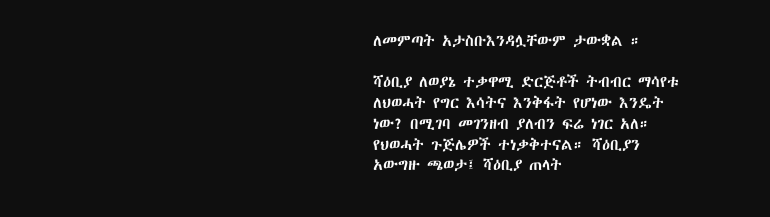ለመምጣት አታስቡእንዳሏቸውም ታውቋል ።

ሻዕቢያ ለወያኔ ተቃዋሚ ድርጅቶች ትብብር ማሳየቱ ለህወሓት የግር እሳትና እንቅፋት የሆነው እንዴት ነው? በሚገባ መገንዘብ ያለብን ፍሬ ነገር አለ። የህወሓት ጉጅሌዎች ተነቃቅተናል። ሻዕቢያን አውግዙ ጫወታ፤ ሻዕቢያ ጠላት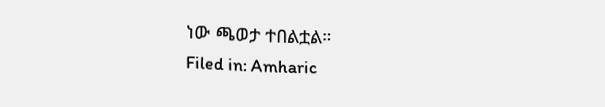ነው ጫወታ ተበልቷል።
Filed in: Amharic